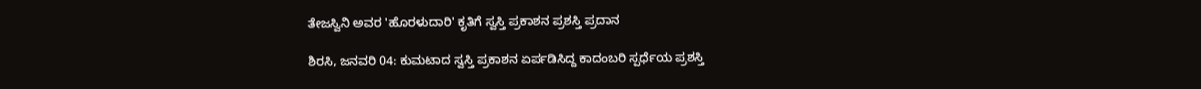ತೇಜಸ್ವಿನಿ ಅವರ 'ಹೊರಳುದಾರಿ' ಕೃತಿಗೆ ಸ್ವಸ್ತಿ ಪ್ರಕಾಶನ ಪ್ರಶಸ್ತಿ ಪ್ರದಾನ

ಶಿರಸಿ, ಜನವರಿ 04: ಕುಮಟಾದ ಸ್ವಸ್ತಿ ಪ್ರಕಾಶನ ಏರ್ಪಡಿಸಿದ್ದ ಕಾದಂಬರಿ ಸ್ಪರ್ಧೆಯ ಪ್ರಶಸ್ತಿ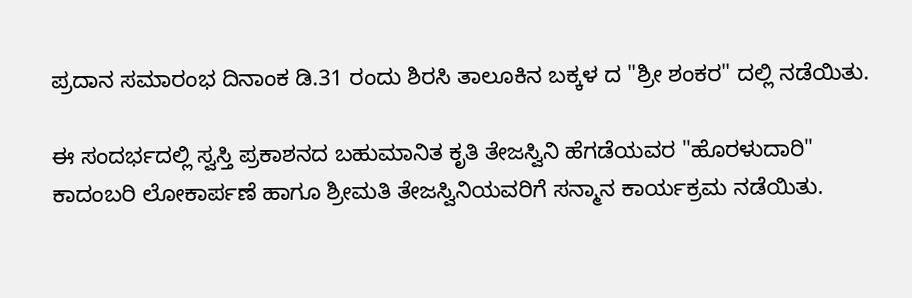ಪ್ರದಾನ ಸಮಾರಂಭ ದಿನಾಂಕ ಡಿ.31 ರಂದು ಶಿರಸಿ ತಾಲೂಕಿನ ಬಕ್ಕಳ ದ "ಶ್ರೀ ಶಂಕರ" ದಲ್ಲಿ ನಡೆಯಿತು.

ಈ ಸಂದರ್ಭದಲ್ಲಿ ಸ್ವಸ್ತಿ ಪ್ರಕಾಶನದ ಬಹುಮಾನಿತ ಕೃತಿ ತೇಜಸ್ವಿನಿ ಹೆಗಡೆಯವರ "ಹೊರಳುದಾರಿ" ಕಾದಂಬರಿ ಲೋಕಾರ್ಪಣೆ ಹಾಗೂ ಶ್ರೀಮತಿ ತೇಜಸ್ವಿನಿಯವರಿಗೆ ಸನ್ಮಾನ ಕಾರ್ಯಕ್ರಮ ನಡೆಯಿತು.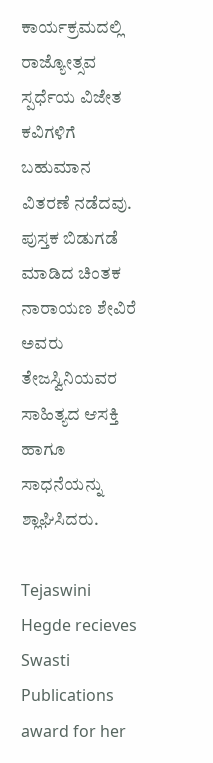ಕಾರ್ಯಕ್ರಮದಲ್ಲಿ ರಾಜ್ಯೋತ್ಸವ ಸ್ಪರ್ಧೆಯ ವಿಜೇತ ಕವಿಗಳಿಗೆ ಬಹುಮಾನ ವಿತರಣೆ ನಡೆದವು. ಪುಸ್ತಕ ಬಿಡುಗಡೆ ಮಾಡಿದ ಚಿಂತಕ ನಾರಾಯಣ ಶೇವಿರೆ ಅವರು ತೇಜಸ್ವಿನಿಯವರ ಸಾಹಿತ್ಯದ ಆಸಕ್ತಿ ಹಾಗೂ ಸಾಧನೆಯನ್ನು ಶ್ಲಾಘಿಸಿದರು.

Tejaswini Hegde recieves Swasti Publications award for her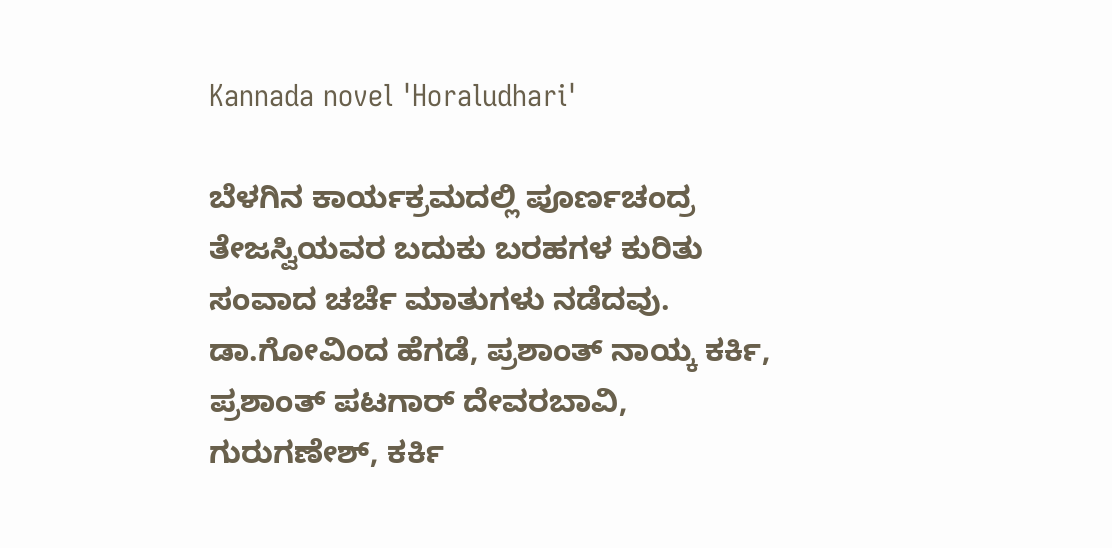Kannada novel 'Horaludhari'

ಬೆಳಗಿನ ಕಾರ್ಯಕ್ರಮದಲ್ಲಿ ಪೂರ್ಣಚಂದ್ರ ತೇಜಸ್ವಿಯವರ ಬದುಕು ಬರಹಗಳ ಕುರಿತು ಸಂವಾದ ಚರ್ಚೆ ಮಾತುಗಳು ನಡೆದವು. ಡಾ.ಗೋವಿಂದ ಹೆಗಡೆ, ಪ್ರಶಾಂತ್ ನಾಯ್ಕ ಕರ್ಕಿ, ಪ್ರಶಾಂತ್ ಪಟಗಾರ್ ದೇವರಬಾವಿ, ಗುರುಗಣೇಶ್, ಕರ್ಕಿ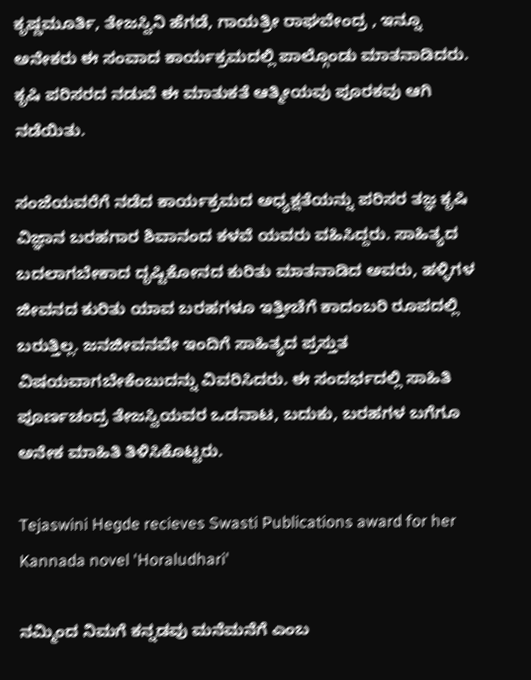ಕೃಷ್ಣಮೂರ್ತಿ, ತೇಜಸ್ವಿನಿ ಹೆಗಡೆ, ಗಾಯತ್ರೀ ರಾಘವೇಂದ್ರ , ಇನ್ನೂ ಅನೇಕರು ಈ ಸಂವಾದ ಕಾರ್ಯಕ್ರಮದಲ್ಲಿ ಪಾಲ್ಗೊಂಡು ಮಾತನಾಡಿದರು.
ಕೃಷಿ ಪರಿಸರದ ನಡುವೆ ಈ ಮಾತುಕತೆ ಆತ್ಮೀಯವು ಪೂರಕವು ಆಗಿ ನಡೆಯಿತು.

ಸಂಜೆಯವರೆಗೆ ನಡೆದ ಕಾರ್ಯಕ್ರಮದ ಅಧ್ಯಕ್ಷತೆಯನ್ನು ಪರಿಸರ ತಜ್ಞ ಕೃಷಿ ವಿಜ್ಞಾನ ಬರಹಗಾರ ಶಿವಾನಂದ ಕಳವೆ ಯವರು ವಹಿಸಿದ್ದರು. ಸಾಹಿತ್ಯದ ಬದಲಾಗಬೇಕಾದ ದೃಷ್ಟಿಕೋನದ ಕುರಿತು ಮಾತನಾಡಿದ ಅವರು, ಹಳ್ಳಿಗಳ ಜೀವನದ ಕುರಿತು ಯಾವ ಬರಹಗಳೂ ಇತ್ತೀಚೆಗೆ ಕಾದಂಬರಿ ರೂಪದಲ್ಲಿ ಬರುತ್ತಿಲ್ಲ. ಜನಜೀವನವೇ ಇಂದಿಗೆ ಸಾಹಿತ್ಯದ ಪ್ರಸ್ತುತ ವಿಷಯವಾಗಬೇಕೆಂಬುದನ್ನು ವಿವರಿಸಿದರು. ಈ ಸಂದರ್ಭದಲ್ಲಿ ಸಾಹಿತಿ ಪೂರ್ಣಚಂದ್ರ ತೇಜಸ್ವಿಯವರ ಒಡನಾಟ, ಬದುಕು, ಬರಹಗಳ ಬಗೆಗೂ ಅನೇಕ ಮಾಹಿತಿ ತಿಳಿಸಿಕೊಟ್ಟರು.

Tejaswini Hegde recieves Swasti Publications award for her Kannada novel 'Horaludhari'

ನಮ್ಮಿಂದ ನಿಮಗೆ ಕನ್ನಡವು ಮನೆಮನೆಗೆ ಎಂಬ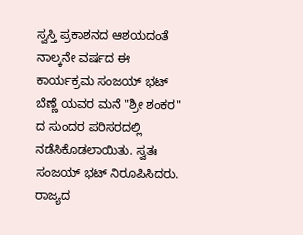ಸ್ವಸ್ತಿ ಪ್ರಕಾಶನದ ಆಶಯದಂತೆ ನಾಲ್ಕನೇ ವರ್ಷದ ಈ ಕಾರ್ಯಕ್ರಮ ಸಂಜಯ್ ಭಟ್ ಬೆಣ್ಣೆ ಯವರ ಮನೆ "ಶ್ರೀ ಶಂಕರ" ದ ಸುಂದರ ಪರಿಸರದಲ್ಲಿ ನಡೆಸಿಕೊಡಲಾಯಿತು. ಸ್ವತಃ ಸಂಜಯ್ ಭಟ್ ನಿರೂಪಿಸಿದರು. ರಾಜ್ಯದ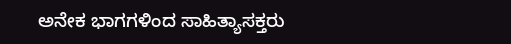ಅನೇಕ ಭಾಗಗಳಿಂದ ಸಾಹಿತ್ಯಾಸಕ್ತರು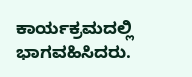ಕಾರ್ಯಕ್ರಮದಲ್ಲಿ ಭಾಗವಹಿಸಿದರು.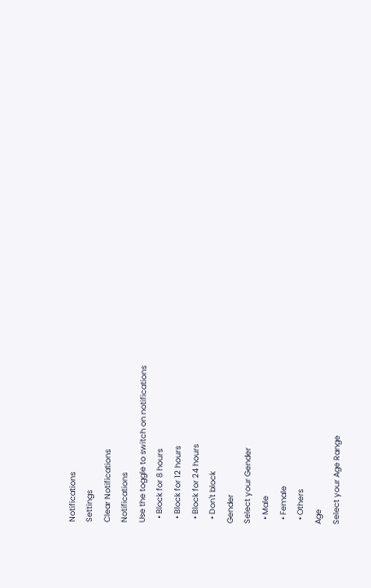Notifications
Settings
Clear Notifications
Notifications
Use the toggle to switch on notifications
  • Block for 8 hours
  • Block for 12 hours
  • Block for 24 hours
  • Don't block
Gender
Select your Gender
  • Male
  • Female
  • Others
Age
Select your Age Range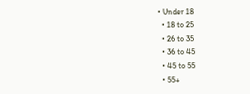• Under 18
  • 18 to 25
  • 26 to 35
  • 36 to 45
  • 45 to 55
  • 55+